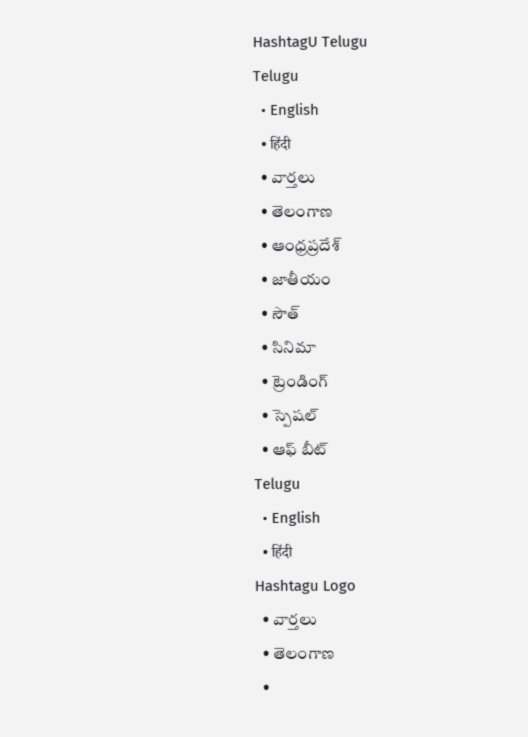HashtagU Telugu
Telugu
  • English
  • हिंदी
  • వార్తలు
  • తెలంగాణ
  • ఆంధ్రప్రదేశ్
  • జాతీయం
  • సౌత్
  • సినిమా
  • ట్రెండింగ్
  • స్పెషల్
  • ఆఫ్ బీట్
Telugu
  • English
  • हिंदी
Hashtagu Logo
  • వార్తలు
  • తెలంగాణ
  •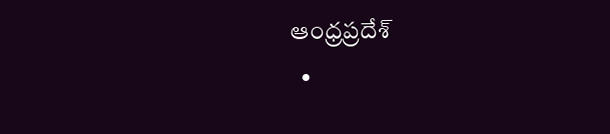ఆంధ్రప్రదేశ్
  •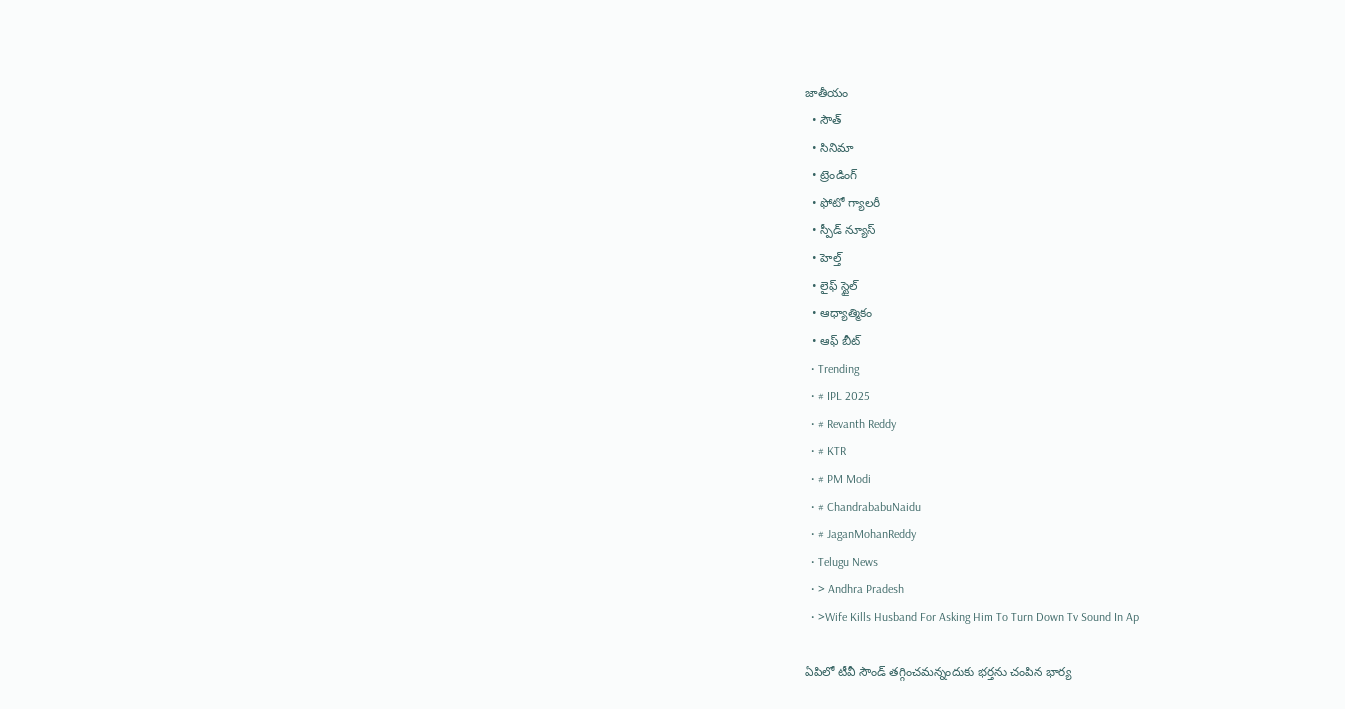జాతీయం
  • సౌత్
  • సినిమా
  • ట్రెండింగ్
  • ఫోటో గ్యాలరీ
  • స్పీడ్ న్యూస్
  • హెల్త్
  • లైఫ్ స్టైల్
  • ఆధ్యాత్మికం
  • ఆఫ్ బీట్
  • Trending
  • # IPL 2025
  • # Revanth Reddy
  • # KTR
  • # PM Modi
  • # ChandrababuNaidu
  • # JaganMohanReddy
  • Telugu News
  • > Andhra Pradesh
  • >Wife Kills Husband For Asking Him To Turn Down Tv Sound In Ap

ఏపిలో టీవీ సౌండ్‌ తగ్గించమన్నందుకు భర్తను చంపిన భార్య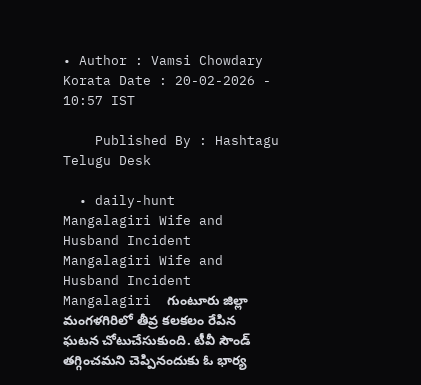• Author : Vamsi Chowdary Korata Date : 20-02-2026 - 10:57 IST

    Published By : Hashtagu Telugu Desk

  • daily-hunt
Mangalagiri Wife and Husband Incident
Mangalagiri Wife and Husband Incident
Mangalagiri  గుంటూరు జిల్లా మంగళగిరిలో తీవ్ర కలకలం రేపిన ఘటన చోటుచేసుకుంది. టీవీ సౌండ్ తగ్గించమని చెప్పినందుకు ఓ భార్య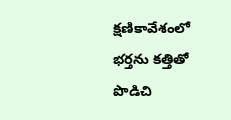క్షణికావేశంలో భర్తను కత్తితో పొడిచి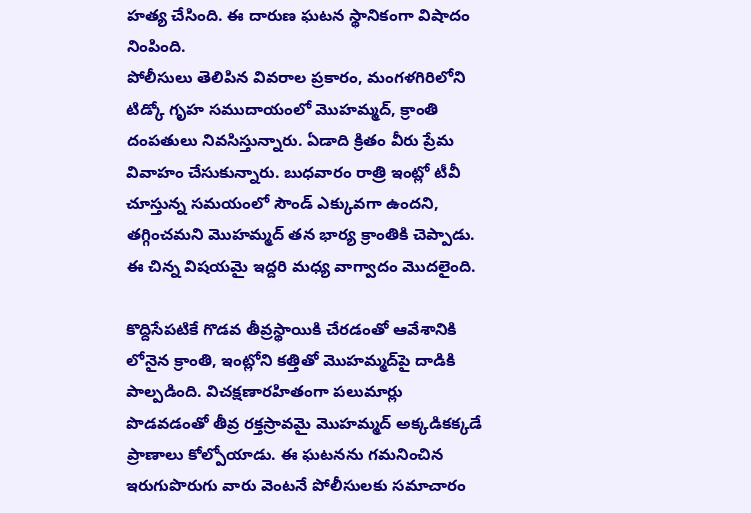హత్య చేసింది. ఈ దారుణ ఘటన స్థానికంగా విషాదం నింపింది.
పోలీసులు తెలిపిన వివరాల ప్రకారం, మంగళగిరిలోని టిడ్కో గృహ సముదాయంలో మొహమ్మద్, క్రాంతి దంపతులు నివసిస్తున్నారు. ఏడాది క్రితం వీరు ప్రేమ వివాహం చేసుకున్నారు. బుధవారం రాత్రి ఇంట్లో టీవీ చూస్తున్న సమయంలో సౌండ్ ఎక్కువగా ఉందని, తగ్గించమని మొహమ్మద్ తన భార్య క్రాంతికి చెప్పాడు. ఈ చిన్న విషయమై ఇద్దరి మధ్య వాగ్వాదం మొదలైంది.

కొద్దిసేపటికే గొడవ తీవ్రస్థాయికి చేరడంతో ఆవేశానికి లోనైన క్రాంతి, ఇంట్లోని కత్తితో మొహమ్మద్‌పై దాడికి పాల్పడింది. విచక్షణారహితంగా పలుమార్లు పొడవడంతో తీవ్ర రక్తస్రావమై మొహమ్మద్ అక్కడికక్కడే ప్రాణాలు కోల్పోయాడు. ఈ ఘటనను గమనించిన ఇరుగుపొరుగు వారు వెంటనే పోలీసులకు సమాచారం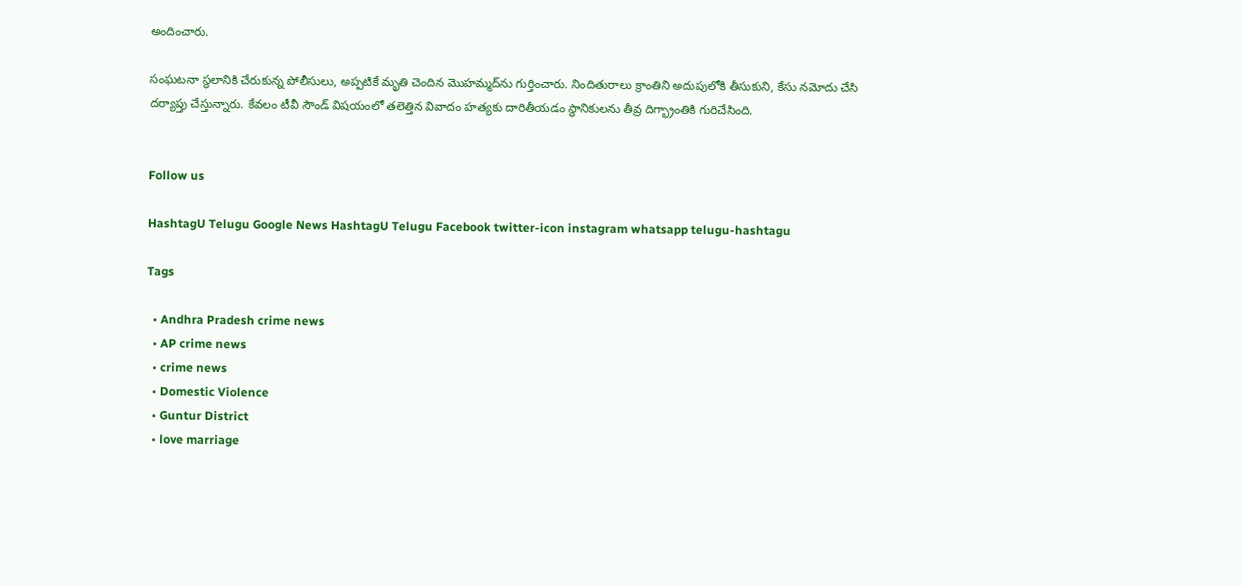అందించారు.

సంఘటనా స్థలానికి చేరుకున్న పోలీసులు, అప్పటికే మృతి చెందిన మొహమ్మద్‌ను గుర్తించారు. నిందితురాలు క్రాంతిని అదుపులోకి తీసుకుని, కేసు నమోదు చేసి దర్యాప్తు చేస్తున్నారు. కేవలం టీవీ సౌండ్ విషయంలో తలెత్తిన వివాదం హత్యకు దారితీయడం స్థానికులను తీవ్ర దిగ్భ్రాంతికి గురిచేసింది.


Follow us

HashtagU Telugu Google News HashtagU Telugu Facebook twitter-icon instagram whatsapp telugu-hashtagu

Tags

  • Andhra Pradesh crime news
  • AP crime news
  • crime news
  • Domestic Violence
  • Guntur District
  • love marriage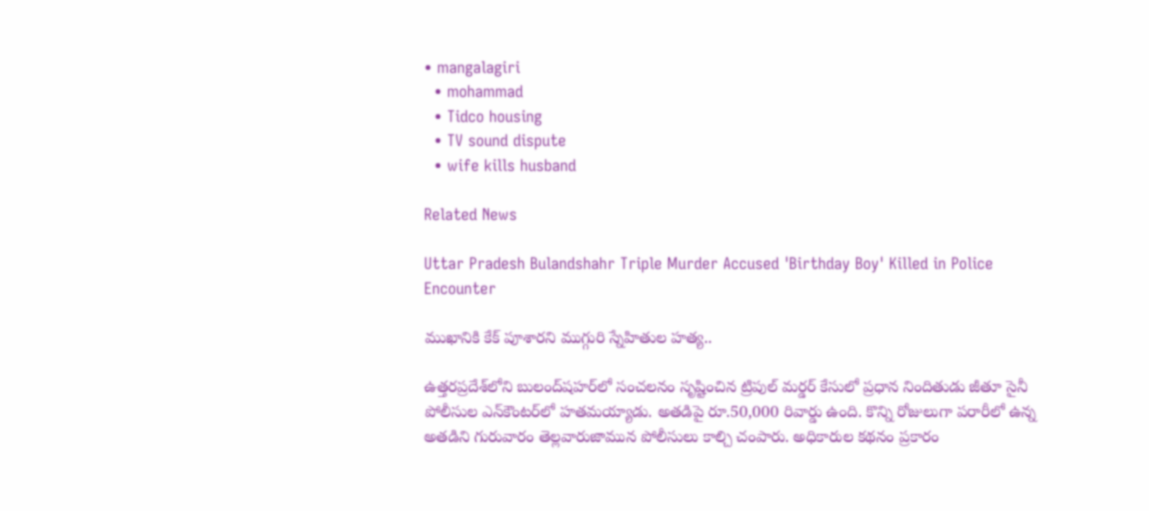• mangalagiri
  • mohammad
  • Tidco housing
  • TV sound dispute
  • wife kills husband

Related News

Uttar Pradesh Bulandshahr Triple Murder Accused 'Birthday Boy' Killed in Police Encounter

ముఖానికి కేక్ పూశారని ముగ్గురి స్నేహితుల హత్య..

ఉత్తరప్రదేశ్‌లోని బులంద్‌షహర్‌లో సంచలనం సృష్టించిన ట్రిపుల్ మర్డర్ కేసులో ప్రధాన నిందితుడు జీతూ సైనీ పోలీసుల ఎన్‌కౌంటర్‌లో హతమయ్యాడు. అతడిపై రూ.50,000 రివార్డు ఉంది. కొన్ని రోజులుగా పరారీలో ఉన్న అతడిని గురువారం తెల్లవారుజామున పోలీసులు కాల్చి చంపారు. అధికారుల కథనం ప్రకారం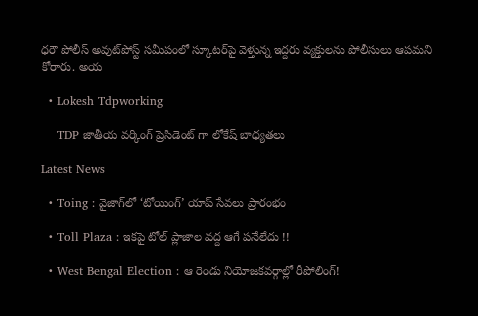ధరౌ పోలీస్ అవుట్‌పోస్ట్ సమీపంలో స్కూటర్‌పై వెళ్తున్న ఇద్దరు వ్యక్తులను పోలీసులు ఆపమని కోరారు. అయ

  • Lokesh Tdpworking

    TDP జాతీయ వర్కింగ్ ప్రెసిడెంట్ గా లోకేష్ బాధ్యతలు

Latest News

  • Toing : వైజాగ్‌లో ‘టోయింగ్’ యాప్ సేవలు ప్రారంభం

  • Toll Plaza : ఇకపై టోల్ ప్లాజాల వద్ద ఆగే పనేలేదు !!

  • West Bengal Election : ఆ రెండు నియోజకవర్గాల్లో రీపోలింగ్!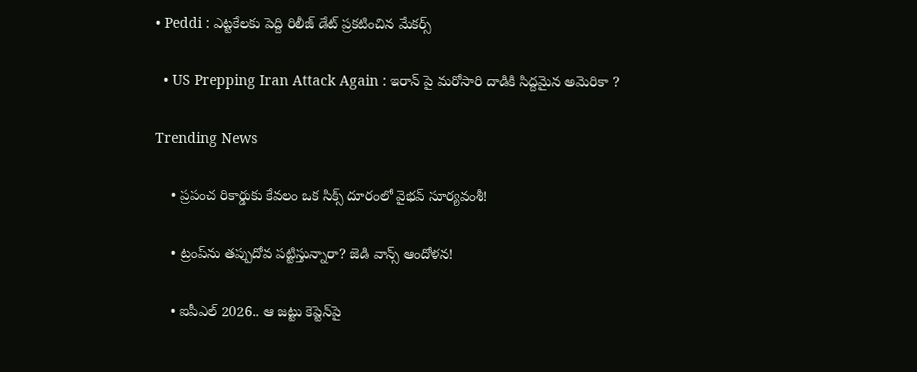• Peddi : ఎట్టకేలకు పెద్ది రిలీజ్ డేట్ ప్రకటించిన మేకర్స్

  • US Prepping Iran Attack Again : ఇరాన్ పై మరోసారి దాడికి సిద్దమైన అమెరికా ?

Trending News

    • ప్రపంచ రికార్డుకు కేవలం ఒక సిక్స్ దూరంలో వైభ‌వ్ సూర్య‌వంశీ!

    • ట్రంప్‌ను త‌ప్పుదోవ ప‌ట్టిస్తున్నారా? జెడి వాన్స్ ఆందోళ‌న‌!

    • ఐపీఎల్ 2026.. ఆ జ‌ట్టు కెప్టెన్‌పై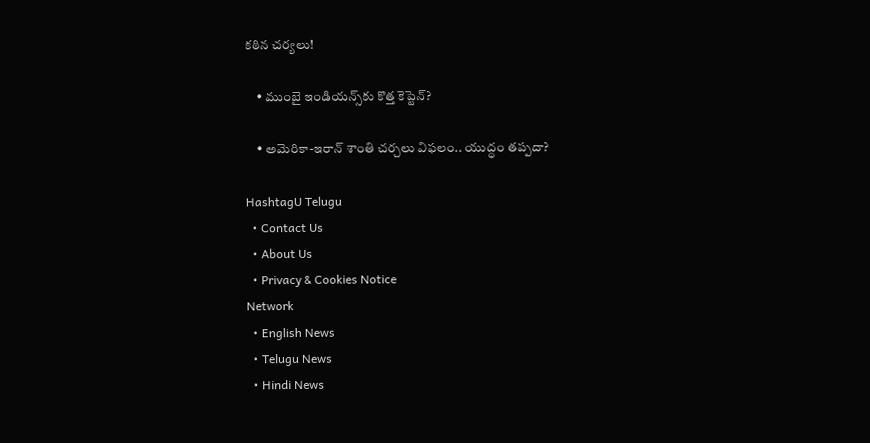క‌ఠిన చ‌ర్య‌లు!

    • ముంబై ఇండియన్స్‌కు కొత్త కెప్టెన్‌?

    • అమెరికా-ఇరాన్ శాంతి చర్చలు విఫలం.. యుద్ధం త‌ప్ప‌దా?

HashtagU Telugu
  • Contact Us
  • About Us
  • Privacy & Cookies Notice
Network
  • English News
  • Telugu News
  • Hindi News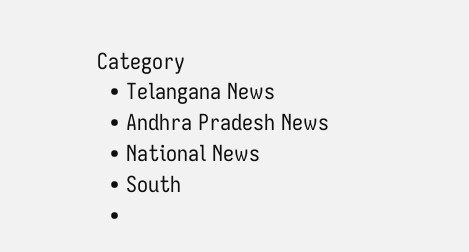Category
  • Telangana News
  • Andhra Pradesh News
  • National News
  • South
  •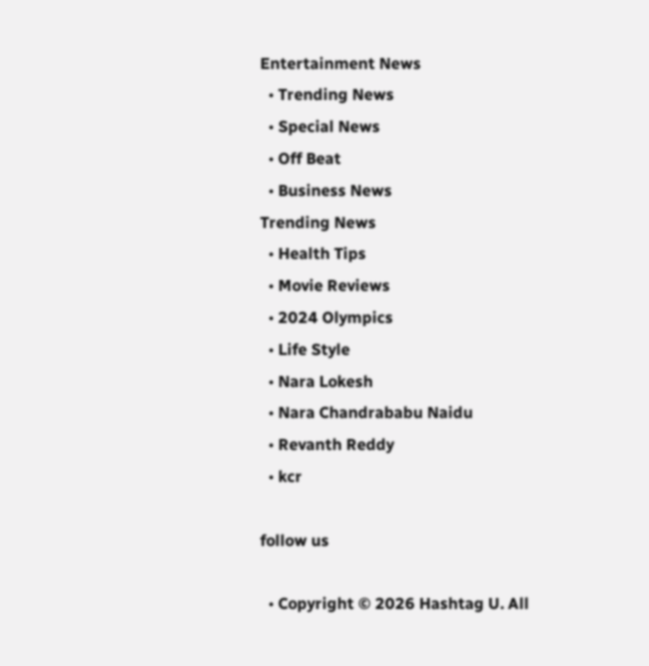Entertainment News
  • Trending News
  • Special News
  • Off Beat
  • Business News
Trending News
  • Health Tips
  • Movie Reviews
  • 2024 Olympics
  • Life Style
  • Nara Lokesh
  • Nara Chandrababu Naidu
  • Revanth Reddy
  • kcr

follow us

  • Copyright © 2026 Hashtag U. All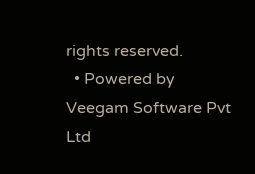rights reserved.
  • Powered by Veegam Software Pvt Ltd